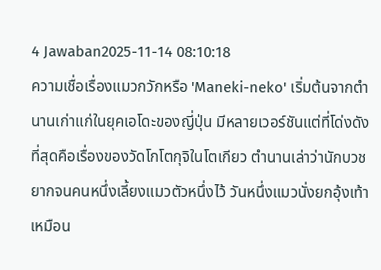4 Jawaban2025-11-14 08:10:18
ความเชื่อเรื่องแมวกวักหรือ 'Maneki-neko' เริ่มต้นจากตำนานเก่าแก่ในยุคเอโดะของญี่ปุ่น มีหลายเวอร์ชันแต่ที่โด่งดังที่สุดคือเรื่องของวัดโกโตกุจิในโตเกียว ตำนานเล่าว่านักบวชยากจนคนหนึ่งเลี้ยงแมวตัวหนึ่งไว้ วันหนึ่งแมวนั่งยกอุ้งเท้าเหมือน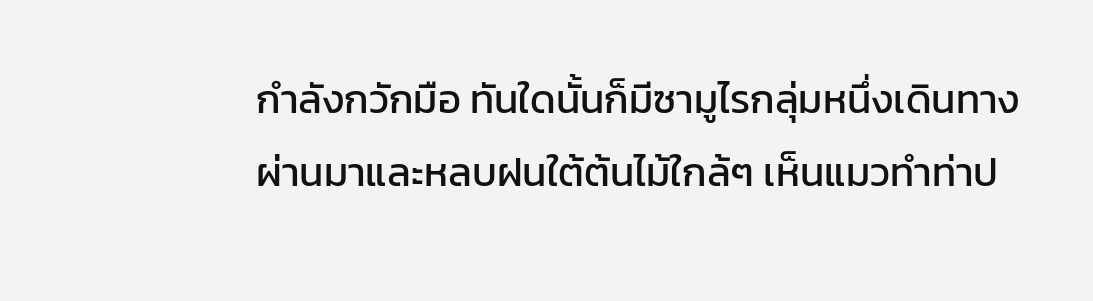กำลังกวักมือ ทันใดนั้นก็มีซามูไรกลุ่มหนึ่งเดินทางผ่านมาและหลบฝนใต้ต้นไม้ใกล้ๆ เห็นแมวทำท่าป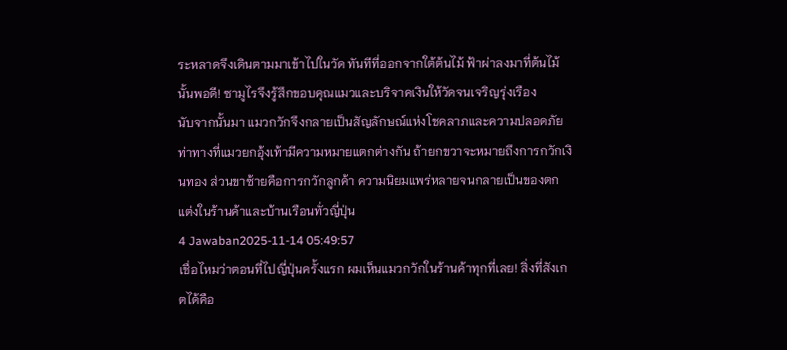ระหลาดจึงเดินตามมาเข้าไปในวัด ทันทีที่ออกจากใต้ต้นไม้ ฟ้าผ่าลงมาที่ต้นไม้นั้นพอดี! ซามูไรจึงรู้สึกขอบคุณแมวและบริจาคเงินให้วัดจนเจริญรุ่งเรือง
นับจากนั้นมา แมวกวักจึงกลายเป็นสัญลักษณ์แห่งโชคลาภและความปลอดภัย ท่าทางที่แมวยกอุ้งเท้ามีความหมายแตกต่างกัน ถ้ายกขวาจะหมายถึงการกวักเงินทอง ส่วนขาซ้ายคือการกวักลูกค้า ความนิยมแพร่หลายจนกลายเป็นของตกแต่งในร้านค้าและบ้านเรือนทั่วญี่ปุ่น
4 Jawaban2025-11-14 05:49:57
เชื่อไหมว่าตอนที่ไปญี่ปุ่นครั้งแรก ผมเห็นแมวกวักในร้านค้าทุกที่เลย! สิ่งที่สังเกตได้คือ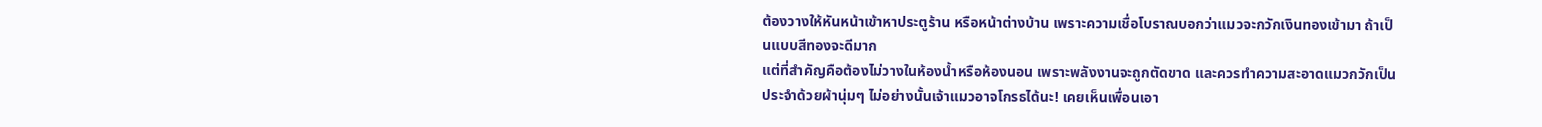ต้องวางให้หันหน้าเข้าหาประตูร้าน หรือหน้าต่างบ้าน เพราะความเชื่อโบราณบอกว่าแมวจะกวักเงินทองเข้ามา ถ้าเป็นแบบสีทองจะดีมาก
แต่ที่สำคัญคือต้องไม่วางในห้องน้ำหรือห้องนอน เพราะพลังงานจะถูกตัดขาด และควรทำความสะอาดแมวกวักเป็นประจำด้วยผ้านุ่มๆ ไม่อย่างนั้นเจ้าแมวอาจโกรธได้นะ! เคยเห็นเพื่อนเอา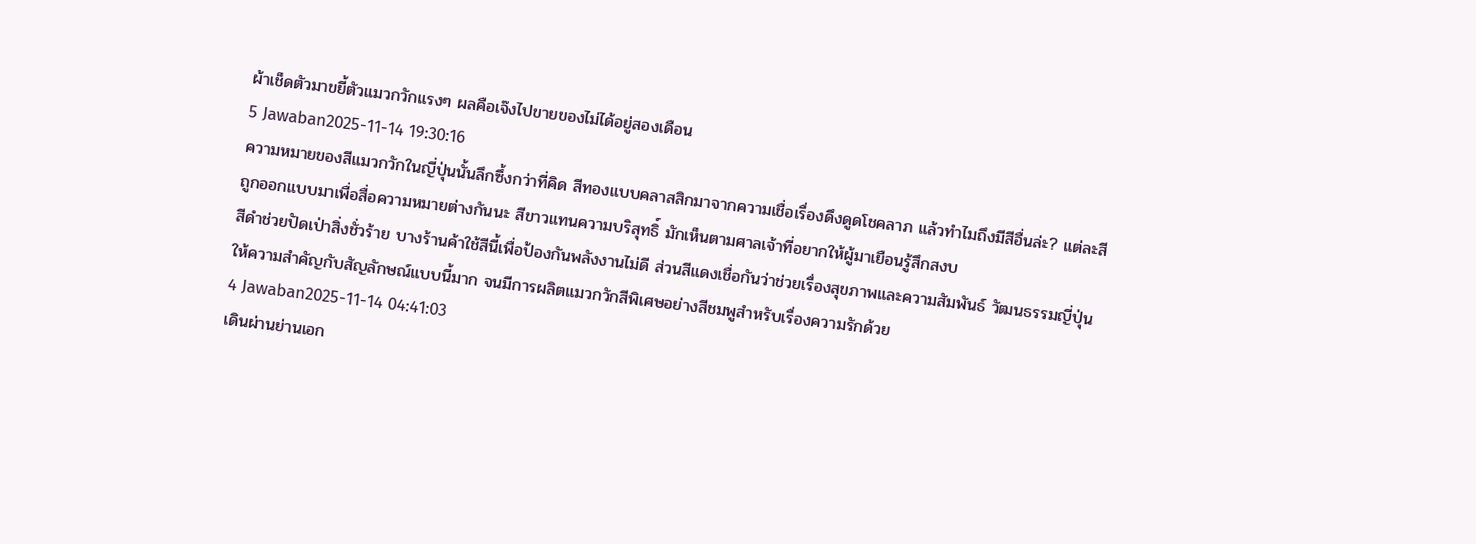ผ้าเช็ดตัวมาขยี้ตัวแมวกวักแรงๆ ผลคือเจ๊งไปขายของไม่ได้อยู่สองเดือน
5 Jawaban2025-11-14 19:30:16
ความหมายของสีแมวกวักในญี่ปุ่นนั้นลึกซึ้งกว่าที่คิด สีทองแบบคลาสสิกมาจากความเชื่อเรื่องดึงดูดโชคลาภ แล้วทำไมถึงมีสีอื่นล่ะ? แต่ละสีถูกออกแบบมาเพื่อสื่อความหมายต่างกันนะ สีขาวแทนความบริสุทธิ์ มักเห็นตามศาลเจ้าที่อยากให้ผู้มาเยือนรู้สึกสงบ
สีดำช่วยปัดเป่าสิ่งชั่วร้าย บางร้านค้าใช้สีนี้เพื่อป้องกันพลังงานไม่ดี ส่วนสีแดงเชื่อกันว่าช่วยเรื่องสุขภาพและความสัมพันธ์ วัฒนธรรมญี่ปุ่นให้ความสำคัญกับสัญลักษณ์แบบนี้มาก จนมีการผลิตแมวกวักสีพิเศษอย่างสีชมพูสำหรับเรื่องความรักด้วย
4 Jawaban2025-11-14 04:41:03
เดินผ่านย่านเอก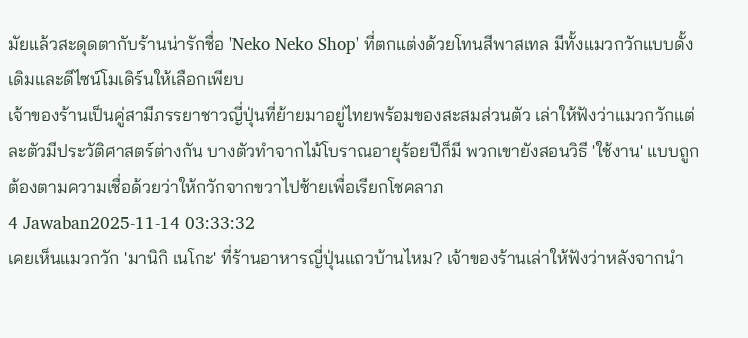มัยแล้วสะดุดตากับร้านน่ารักชื่อ 'Neko Neko Shop' ที่ตกแต่งด้วยโทนสีพาสเทล มีทั้งแมวกวักแบบดั้งเดิมและดีไซน์โมเดิร์นให้เลือกเพียบ
เจ้าของร้านเป็นคู่สามีภรรยาชาวญี่ปุ่นที่ย้ายมาอยู่ไทยพร้อมของสะสมส่วนตัว เล่าให้ฟังว่าแมวกวักแต่ละตัวมีประวัติศาสตร์ต่างกัน บางตัวทำจากไม้โบราณอายุร้อยปีก็มี พวกเขายังสอนวิธี 'ใช้งาน' แบบถูกต้องตามความเชื่อด้วยว่าให้กวักจากขวาไปซ้ายเพื่อเรียกโชคลาภ
4 Jawaban2025-11-14 03:33:32
เคยเห็นแมวกวัก 'มานิกิ เนโกะ' ที่ร้านอาหารญี่ปุ่นแถวบ้านไหม? เจ้าของร้านเล่าให้ฟังว่าหลังจากนำ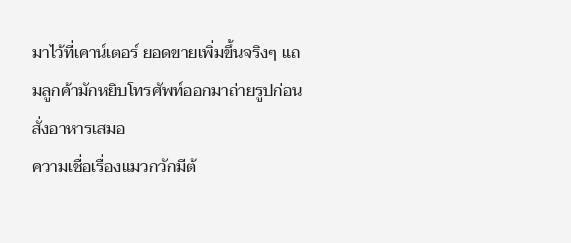มาไว้ที่เคาน์เตอร์ ยอดขายเพิ่มขึ้นจริงๆ แถมลูกค้ามักหยิบโทรศัพท์ออกมาถ่ายรูปก่อนสั่งอาหารเสมอ
ความเชื่อเรื่องแมวกวักมีต้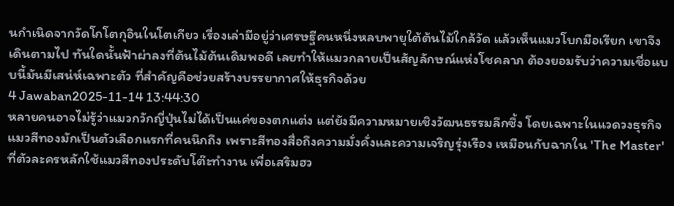นกำเนิดจากวัดโกโตกุอินในโตเกียว เรื่องเล่ามีอยู่ว่าเศรษฐีคนหนึ่งหลบพายุใต้ต้นไม้ใกล้วัด แล้วเห็นแมวโบกมือเรียก เขาจึงเดินตามไป ทันใดนั้นฟ้าผ่าลงที่ต้นไม้ต้นเดิมพอดี เลยทำให้แมวกลายเป็นสัญลักษณ์แห่งโชคลาภ ต้องยอมรับว่าความเชื่อแบบนี้มันมีเสน่ห์เฉพาะตัว ที่สำคัญคือช่วยสร้างบรรยากาศให้ธุรกิจด้วย
4 Jawaban2025-11-14 13:44:30
หลายคนอาจไม่รู้ว่าแมวกวักญี่ปุ่นไม่ได้เป็นแค่ของตกแต่ง แต่ยังมีความหมายเชิงวัฒนธรรมลึกซึ้ง โดยเฉพาะในแวดวงธุรกิจ แมวสีทองมักเป็นตัวเลือกแรกที่คนนึกถึง เพราะสีทองสื่อถึงความมั่งคั่งและความเจริญรุ่งเรือง เหมือนกับฉากใน 'The Master' ที่ตัวละครหลักใช้แมวสีทองประดับโต๊ะทำงาน เพื่อเสริมฮว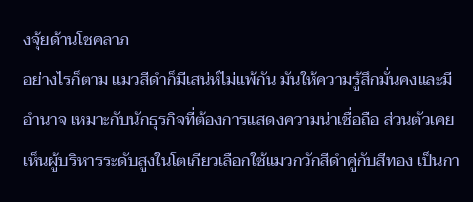งจุ้ยด้านโชคลาภ
อย่างไรก็ตาม แมวสีดำก็มีเสน่ห์ไม่แพ้กัน มันให้ความรู้สึกมั่นคงและมีอำนาจ เหมาะกับนักธุรกิจที่ต้องการแสดงความน่าเชื่อถือ ส่วนตัวเคยเห็นผู้บริหารระดับสูงในโตเกียวเลือกใช้แมวกวักสีดำคู่กับสีทอง เป็นกา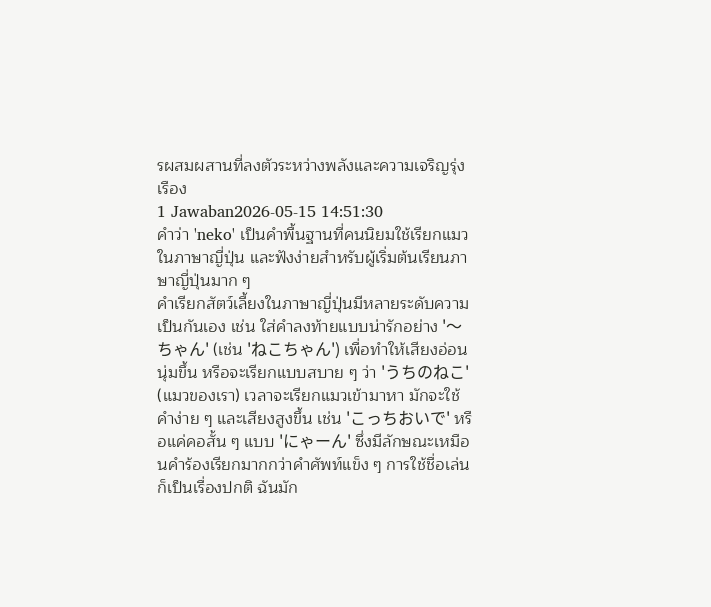รผสมผสานที่ลงตัวระหว่างพลังและความเจริญรุ่งเรือง
1 Jawaban2026-05-15 14:51:30
คำว่า 'neko' เป็นคำพื้นฐานที่คนนิยมใช้เรียกแมวในภาษาญี่ปุ่น และฟังง่ายสำหรับผู้เริ่มต้นเรียนภาษาญี่ปุ่นมาก ๆ
คำเรียกสัตว์เลี้ยงในภาษาญี่ปุ่นมีหลายระดับความเป็นกันเอง เช่น ใส่คำลงท้ายแบบน่ารักอย่าง '〜ちゃん' (เช่น 'ねこちゃん') เพื่อทำให้เสียงอ่อนนุ่มขึ้น หรือจะเรียกแบบสบาย ๆ ว่า 'うちのねこ' (แมวของเรา) เวลาจะเรียกแมวเข้ามาหา มักจะใช้คำง่าย ๆ และเสียงสูงขึ้น เช่น 'こっちおいで' หรือแค่คอสั้น ๆ แบบ 'にゃーん' ซึ่งมีลักษณะเหมือนคำร้องเรียกมากกว่าคำศัพท์แข็ง ๆ การใช้ชื่อเล่นก็เป็นเรื่องปกติ ฉันมัก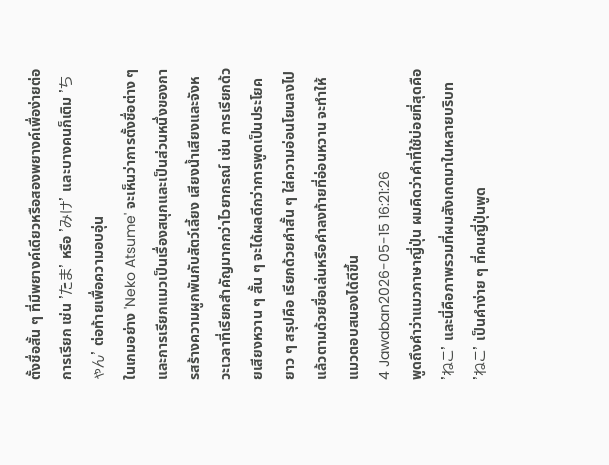ตั้งชื่อสั้น ๆ ที่มีพยางค์เดียวหรือสองพยางค์เพื่อง่ายต่อการเรียก เช่น 'たま' หรือ 'みけ' และบางคนก็เติม 'ちゃん' ต่อท้ายเพื่อความอบอุ่น
ในเกมอย่าง 'Neko Atsume' จะเห็นว่าการตั้งชื่อต่าง ๆ และการเรียกแมวเป็นเรื่องสนุกและเป็นส่วนหนึ่งของการสร้างความผูกพันกับสัตว์เลี้ยง เสียงน้ำเสียงและจังหวะเวลาที่เรียกสำคัญมากกว่าไวยากรณ์ เช่น การเรียกด้วยเสียงหวาน ๆ สั้น ๆ จะได้ผลดีกว่าการพูดเป็นประโยคยาว ๆ สรุปคือ เรียกด้วยคำสั้น ๆ ใส่ความอ่อนโยนลงไป แล้วตามด้วยชื่อเล่นหรือคำลงท้ายที่อ่อนหวาน จะทำให้แมวตอบสนองได้ดีขึ้น
4 Jawaban2026-05-15 16:21:26
พูดถึงคำว่าแมวภาษาญี่ปุ่น ผมคิดว่าคำที่ใช้บ่อยที่สุดคือ 'ねこ' และนี่คือภาพรวมที่ผมสังเกตมาในหลายบริบท
'ねこ' เป็นคำง่าย ๆ ที่คนญี่ปุ่นพูด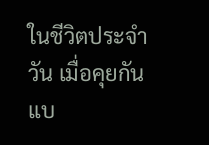ในชีวิตประจำวัน เมื่อคุยกันแบ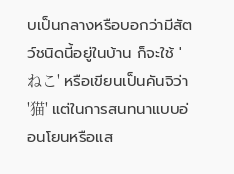บเป็นกลางหรือบอกว่ามีสัตว์ชนิดนี้อยู่ในบ้าน ก็จะใช้ 'ねこ' หรือเขียนเป็นคันจิว่า '猫' แต่ในการสนทนาแบบอ่อนโยนหรือแส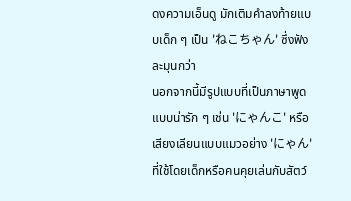ดงความเอ็นดู มักเติมคำลงท้ายแบบเด็ก ๆ เป็น 'ねこちゃん' ซึ่งฟังละมุนกว่า
นอกจากนี้มีรูปแบบที่เป็นภาษาพูดแบบน่ารัก ๆ เช่น 'にゃんこ' หรือเสียงเลียนแบบแมวอย่าง 'にゃん' ที่ใช้โดยเด็กหรือคนคุยเล่นกับสัตว์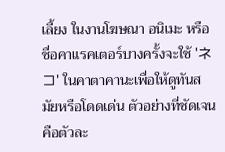เลี้ยง ในงานโฆษณา อนิเมะ หรือชื่อคาแรคเตอร์บางครั้งจะใช้ 'ネコ' ในคาตาคานะเพื่อให้ดูทันสมัยหรือโดดเด่น ตัวอย่างที่ชัดเจนคือตัวละ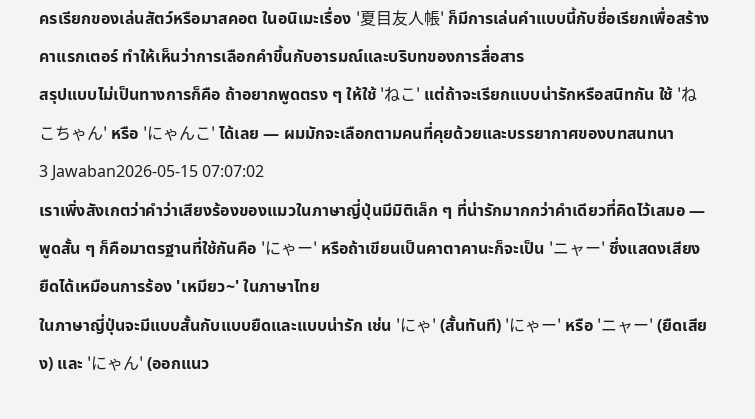ครเรียกของเล่นสัตว์หรือมาสคอต ในอนิเมะเรื่อง '夏目友人帳' ก็มีการเล่นคำแบบนี้กับชื่อเรียกเพื่อสร้างคาแรกเตอร์ ทำให้เห็นว่าการเลือกคำขึ้นกับอารมณ์และบริบทของการสื่อสาร
สรุปแบบไม่เป็นทางการก็คือ ถ้าอยากพูดตรง ๆ ให้ใช้ 'ねこ' แต่ถ้าจะเรียกแบบน่ารักหรือสนิทกัน ใช้ 'ねこちゃん' หรือ 'にゃんこ' ได้เลย — ผมมักจะเลือกตามคนที่คุยด้วยและบรรยากาศของบทสนทนา
3 Jawaban2026-05-15 07:07:02
เราเพิ่งสังเกตว่าคำว่าเสียงร้องของแมวในภาษาญี่ปุ่นมีมิติเล็ก ๆ ที่น่ารักมากกว่าคำเดียวที่คิดไว้เสมอ — พูดสั้น ๆ ก็คือมาตรฐานที่ใช้กันคือ 'にゃー' หรือถ้าเขียนเป็นคาตาคานะก็จะเป็น 'ニャー' ซึ่งแสดงเสียงยืดได้เหมือนการร้อง 'เหมียว~' ในภาษาไทย
ในภาษาญี่ปุ่นจะมีแบบสั้นกับแบบยืดและแบบน่ารัก เช่น 'にゃ' (สั้นทันที) 'にゃー' หรือ 'ニャー' (ยืดเสียง) และ 'にゃん' (ออกแนว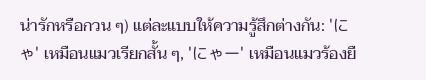น่ารักหรือกวน ๆ) แต่ละแบบให้ความรู้สึกต่างกัน: 'にゃ' เหมือนแมวเรียกสั้น ๆ, 'にゃー' เหมือนแมวร้องยื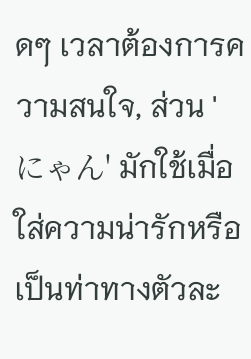ดๆ เวลาต้องการความสนใจ, ส่วน 'にゃん' มักใช้เมื่อใส่ความน่ารักหรือเป็นท่าทางตัวละ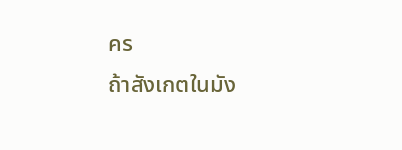คร
ถ้าสังเกตในมัง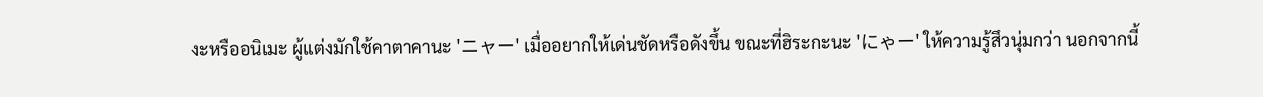งะหรืออนิเมะ ผู้แต่งมักใช้คาตาคานะ 'ニャー' เมื่ออยากให้เด่นชัดหรือดังขึ้น ขณะที่ฮิระกะนะ 'にゃー' ให้ความรู้สึวนุ่มกว่า นอกจากนี้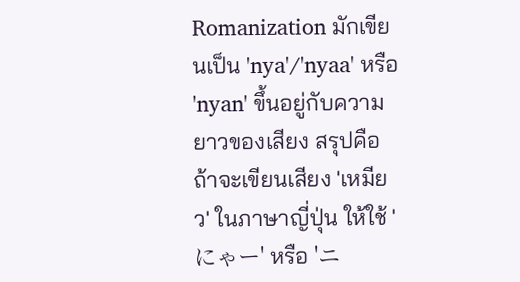Romanization มักเขียนเป็น 'nya'/'nyaa' หรือ 'nyan' ขึ้นอยู่กับความยาวของเสียง สรุปคือถ้าจะเขียนเสียง 'เหมียว' ในภาษาญี่ปุ่น ให้ใช้ 'にゃー' หรือ 'ニ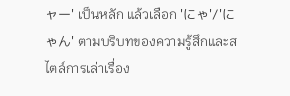ャー' เป็นหลัก แล้วเลือก 'にゃ'/'にゃん' ตามบริบทของความรู้สึกและสไตล์การเล่าเรื่อง